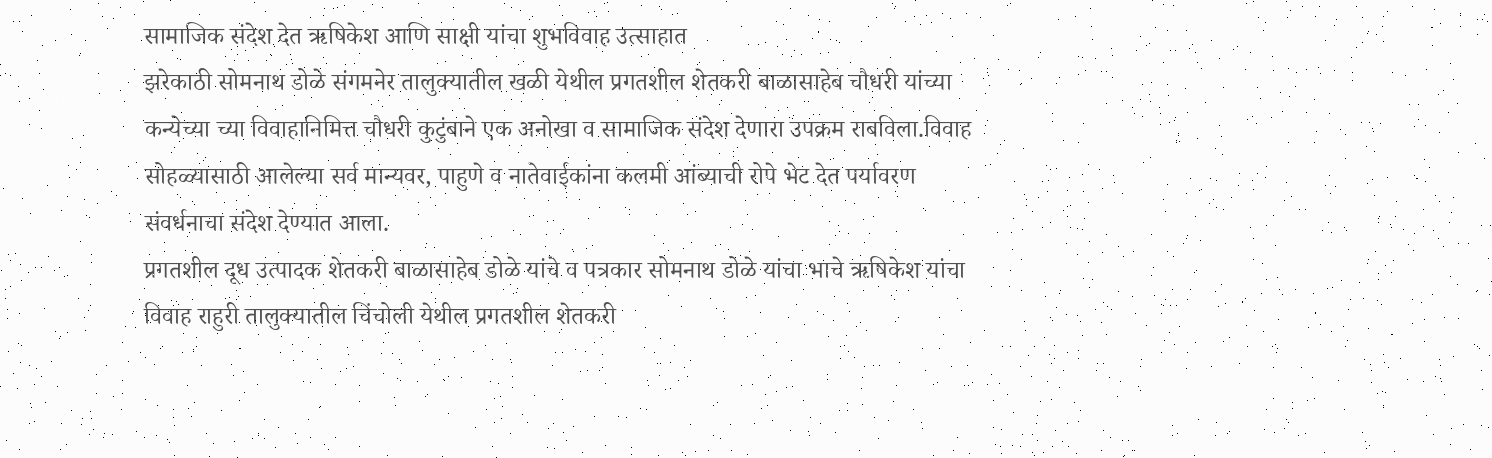सामाजिक संदेश देत ऋषिकेश आणि साक्षी यांचा शुभविवाह उत्साहात
झरेकाठी सोमनाथ डोळे संगमनेर तालुक्यातील खळी येथील प्रगतशील शेतकरी बाळासाहेब चौधरी यांच्या कन्येच्या च्या विवाहानिमित्त चौधरी कुटुंबाने एक अनोखा व सामाजिक संदेश देणारा उपक्रम राबविला.विवाह सोहळ्यासाठी आलेल्या सर्व मान्यवर, पाहुणे व नातेवाईकांना कलमी आंब्याची रोपे भेट देत पर्यावरण संवर्धनाचा संदेश देण्यात आला.
प्रगतशील दूध उत्पादक शेतकरी बाळासाहेब डोळे यांचे व पत्रकार सोमनाथ डोळे यांचा भाचे ऋषिकेश यांचा विवाह राहुरी तालुक्यातील चिंचोली येथील प्रगतशील शेतकरी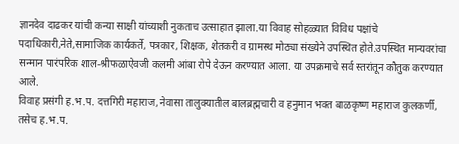ज्ञानदेव दाढकर यांची कन्या साक्षी यांच्याशी नुकताच उत्साहात झाला.या विवाह सोहळ्यात विविध पक्षांचे पदाधिकारी,नेते,सामाजिक कार्यकर्ते, पत्रकार, शिक्षक, शेतकरी व ग्रामस्थ मोठ्या संख्येने उपस्थित होते.उपस्थित मान्यवरांचा सन्मान पारंपरिक शाल-श्रीफळाऐवजी कलमी आंबा रोपे देऊन करण्यात आला. या उपक्रमाचे सर्व स्तरांतून कौतुक करण्यात आले.
विवाह प्रसंगी ह.भ.प. दत्तगिरी महाराज,नेवासा तालुक्यातील बालब्रह्मचारी व हनुमान भक्त बाळकृष्ण महाराज कुलकर्णी, तसेच ह.भ.प.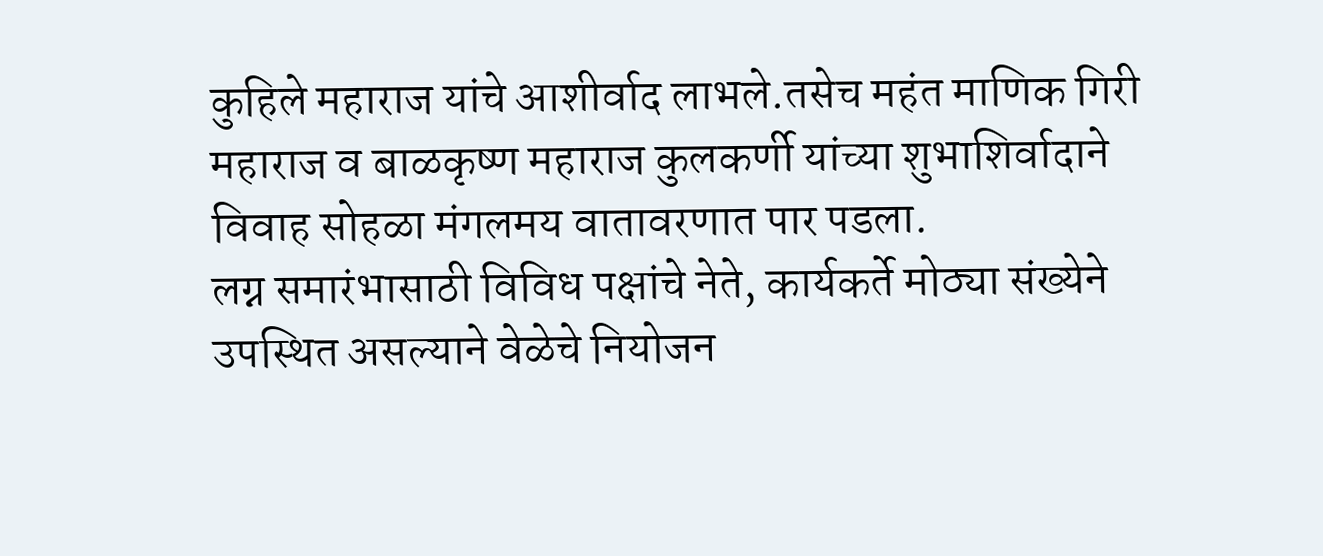कुहिले महाराज यांचे आशीर्वाद लाभले.तसेच महंत माणिक गिरी महाराज व बाळकृष्ण महाराज कुलकर्णी यांच्या शुभाशिर्वादाने विवाह सोहळा मंगलमय वातावरणात पार पडला.
लग्न समारंभासाठी विविध पक्षांचे नेते, कार्यकर्ते मोठ्या संख्येने उपस्थित असल्याने वेळेचे नियोजन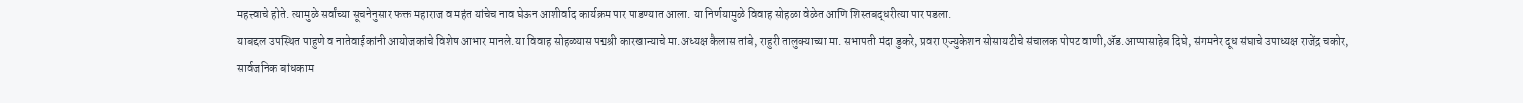महत्त्वाचे होते. त्यामुळे सर्वांच्या सूचनेनुसार फक्त महाराज व महंत यांचेच नाव घेऊन आशीर्वाद कार्यक्रम पार पाडण्यात आला. या निर्णयामुळे विवाह सोहळा वेळेत आणि शिस्तबद्धरीत्या पार पडला.
याबद्दल उपस्थित पाहुणे व नातेवाईकांनी आयोजकांचे विशेष आभार मानले.या विवाह सोहळ्यास पद्मश्री कारखान्याचे मा.अध्यक्ष कैलास तांबे, राहुरी तालुक्याच्या मा. सभापती मंदा डुकरे, प्रवरा एज्युकेशन सोसायटीचे संचालक पोपट वाणी,ॲड.आप्पासाहेब दिघे, संगमनेर दूध संघाचे उपाध्यक्ष राजेंद्र चकोर,
सार्वजनिक बांधकाम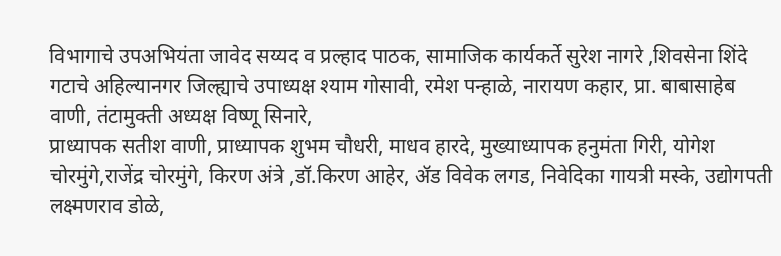विभागाचे उपअभियंता जावेद सय्यद व प्रल्हाद पाठक, सामाजिक कार्यकर्ते सुरेश नागरे ,शिवसेना शिंदे गटाचे अहिल्यानगर जिल्ह्याचे उपाध्यक्ष श्याम गोसावी, रमेश पन्हाळे, नारायण कहार, प्रा. बाबासाहेब वाणी, तंटामुक्ती अध्यक्ष विष्णू सिनारे,
प्राध्यापक सतीश वाणी, प्राध्यापक शुभम चौधरी, माधव हारदे, मुख्याध्यापक हनुमंता गिरी, योगेश चोरमुंगे,राजेंद्र चोरमुंगे, किरण अंत्रे ,डॉ.किरण आहेर, ॲड विवेक लगड, निवेदिका गायत्री मस्के, उद्योगपती लक्ष्मणराव डोळे,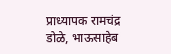प्राध्यापक रामचंद्र डोळे, भाऊसाहेब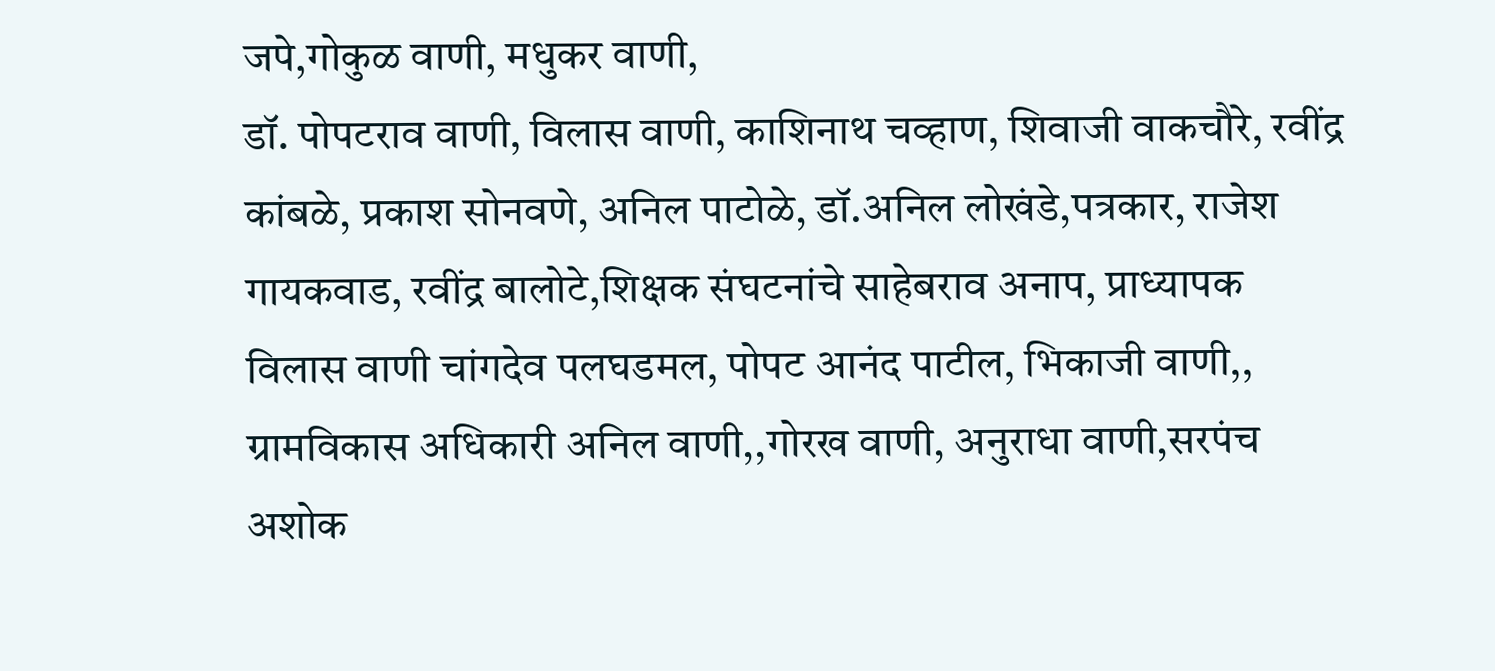जपे,गोकुळ वाणी, मधुकर वाणी,
डॉ. पोपटराव वाणी, विलास वाणी, काशिनाथ चव्हाण, शिवाजी वाकचौरे, रवींद्र कांबळे, प्रकाश सोनवणे, अनिल पाटोळे, डॉ.अनिल लोखंडे,पत्रकार, राजेश गायकवाड, रवींद्र बालोटे,शिक्षक संघटनांचे साहेबराव अनाप, प्राध्यापक विलास वाणी चांगदेव पलघडमल, पोपट आनंद पाटील, भिकाजी वाणी,, ग्रामविकास अधिकारी अनिल वाणी,,गोरख वाणी, अनुराधा वाणी,सरपंच अशोक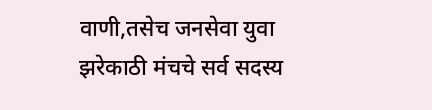वाणी,तसेच जनसेवा युवा झरेकाठी मंचचे सर्व सदस्य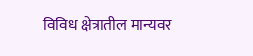विविध क्षेत्रातील मान्यवर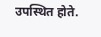उपस्थित होते.